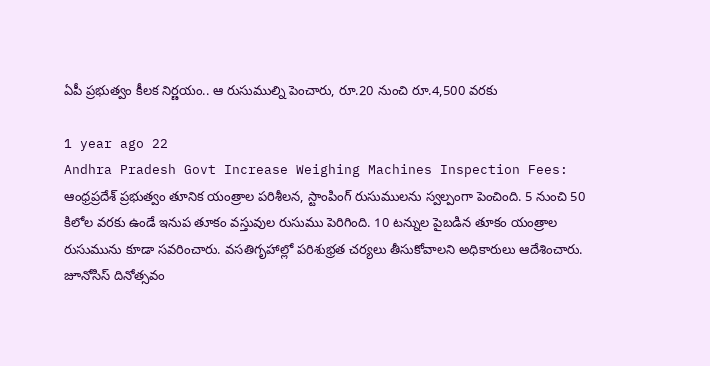ఏపీ ప్రభుత్వం కీలక నిర్ణయం.. ఆ రుసుముల్ని పెంచారు, రూ.20 నుంచి రూ.4,500 వరకు

1 year ago 22
Andhra Pradesh Govt Increase Weighing Machines Inspection Fees: ఆంధ్రప్రదేశ్ ప్రభుత్వం తూనిక యంత్రాల పరిశీలన, స్టాంపింగ్ రుసుములను స్వల్పంగా పెంచింది. 5 నుంచి 50 కిలోల వరకు ఉండే ఇనుప తూకం వస్తువుల రుసుము పెరిగింది. 10 టన్నుల పైబడిన తూకం యంత్రాల రుసుమును కూడా సవరించారు. వసతిగృహాల్లో పరిశుభ్రత చర్యలు తీసుకోవాలని అధికారులు ఆదేశించారు. జూనోసిస్ దినోత్సవం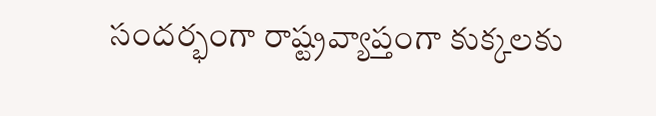సందర్భంగా రాష్ట్రవ్యాప్తంగా కుక్కలకు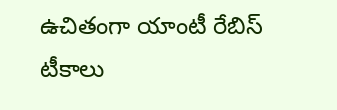ఉచితంగా యాంటీ రేబిస్ టీకాలు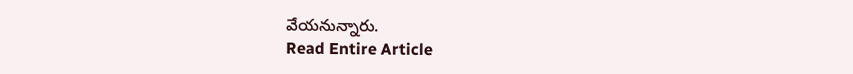వేయనున్నారు.
Read Entire Article